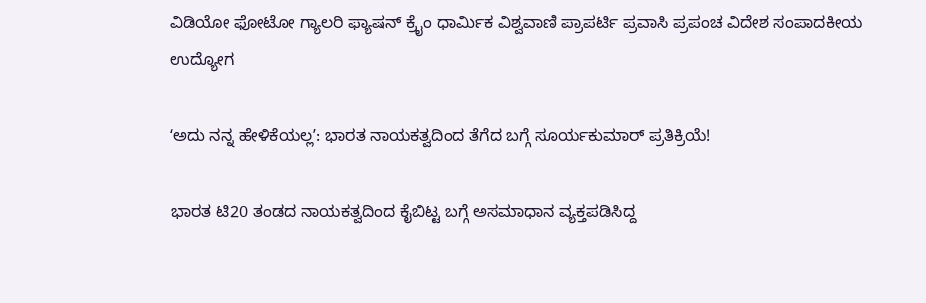ವಿಡಿಯೋ ಫೋಟೋ ಗ್ಯಾಲರಿ ಫ್ಯಾಷನ್ ಕ್ರೈಂ ಧಾರ್ಮಿಕ ವಿಶ್ವವಾಣಿ ಪ್ರಾಪರ್ಟಿ ಪ್ರವಾಸಿ ಪ್ರಪಂಚ ವಿದೇಶ ಸಂಪಾದಕೀಯ ಉದ್ಯೋಗ

ʻಅದು ನನ್ನ ಹೇಳಿಕೆಯಲ್ಲʼ: ಭಾರತ ನಾಯಕತ್ವದಿಂದ ತೆಗೆದ ಬಗ್ಗೆ ಸೂರ್ಯಕುಮಾರ್‌ ಪ್ರತಿಕ್ರಿಯೆ!

ಭಾರತ ಟಿ20 ತಂಡದ ನಾಯಕತ್ವದಿಂದ ಕೈಬಿಟ್ಟ ಬಗ್ಗೆ ಅಸಮಾಧಾನ ವ್ಯಕ್ತಪಡಿಸಿದ್ದ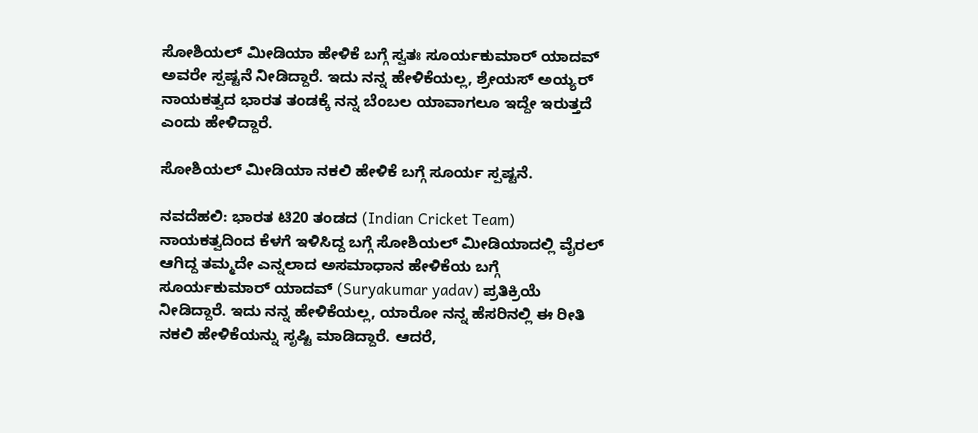ಸೋಶಿಯಲ್‌ ಮೀಡಿಯಾ ಹೇಳಿಕೆ ಬಗ್ಗೆ ಸ್ವತಃ ಸೂರ್ಯಕುಮಾರ್‌ ಯಾದವ್‌ ಅವರೇ ಸ್ಪಷ್ಟನೆ ನೀಡಿದ್ದಾರೆ. ಇದು ನನ್ನ ಹೇಳಿಕೆಯಲ್ಲ, ಶ್ರೇಯಸ್‌ ಅಯ್ಯರ್‌ ನಾಯಕತ್ವದ ಭಾರತ ತಂಡಕ್ಕೆ ನನ್ನ ಬೆಂಬಲ ಯಾವಾಗಲೂ ಇದ್ದೇ ಇರುತ್ತದೆ ಎಂದು ಹೇಳಿದ್ದಾರೆ.

ಸೋಶಿಯಲ್‌ ಮೀಡಿಯಾ ನಕಲಿ ಹೇಳಿಕೆ ಬಗ್ಗೆ ಸೂರ್ಯ ಸ್ಪಷ್ಟನೆ.

ನವದೆಹಲಿ: ಭಾರತ ಟಿ20 ತಂಡದ (Indian Cricket Team) ನಾಯಕತ್ವದಿಂದ ಕೆಳಗೆ ಇಳಿಸಿದ್ದ ಬಗ್ಗೆ ಸೋಶಿಯಲ್‌ ಮೀಡಿಯಾದಲ್ಲಿ ವೈರಲ್‌ ಆಗಿದ್ದ ತಮ್ಮದೇ ಎನ್ನಲಾದ ಅಸಮಾಧಾನ ಹೇಳಿಕೆಯ ಬಗ್ಗೆ ಸೂರ್ಯಕುಮಾರ್‌ ಯಾದವ್‌ (Suryakumar yadav) ಪ್ರತಿಕ್ರಿಯೆ ನೀಡಿದ್ದಾರೆ. ಇದು ನನ್ನ ಹೇಳಿಕೆಯಲ್ಲ, ಯಾರೋ ನನ್ನ ಹೆಸರಿನಲ್ಲಿ ಈ ರೀತಿ ನಕಲಿ ಹೇಳಿಕೆಯನ್ನು ಸೃಷ್ಟಿ ಮಾಡಿದ್ದಾರೆ. ಆದರೆ,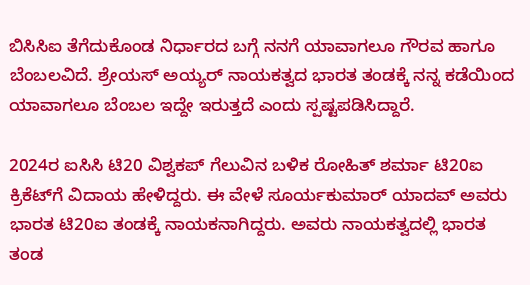ಬಿಸಿಸಿಐ ತೆಗೆದುಕೊಂಡ ನಿರ್ಧಾರದ ಬಗ್ಗೆ ನನಗೆ ಯಾವಾಗಲೂ ಗೌರವ ಹಾಗೂ ಬೆಂಬಲವಿದೆ. ಶ್ರೇಯಸ್‌ ಅಯ್ಯರ್‌ ನಾಯಕತ್ವದ ಭಾರತ ತಂಡಕ್ಕೆ ನನ್ನ ಕಡೆಯಿಂದ ಯಾವಾಗಲೂ ಬೆಂಬಲ ಇದ್ದೇ ಇರುತ್ತದೆ ಎಂದು ಸ್ಪಷ್ಟಪಡಿಸಿದ್ದಾರೆ.

2024ರ ಐಸಿಸಿ ಟಿ20 ವಿಶ್ವಕಪ್‌ ಗೆಲುವಿನ ಬಳಿಕ ರೋಹಿತ್‌ ಶರ್ಮಾ ಟಿ20ಐ ಕ್ರಿಕೆಟ್‌ಗೆ ವಿದಾಯ ಹೇಳಿದ್ದರು. ಈ ವೇಳೆ ಸೂರ್ಯಕುಮಾರ್‌ ಯಾದವ್‌ ಅವರು ಭಾರತ ಟಿ20ಐ ತಂಡಕ್ಕೆ ನಾಯಕನಾಗಿದ್ದರು. ಅವರು ನಾಯಕತ್ವದಲ್ಲಿ ಭಾರತ ತಂಡ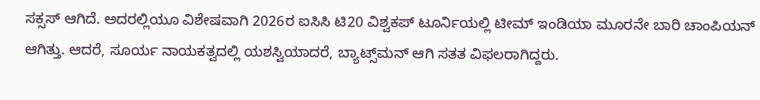ಸಕ್ಸಸ್‌ ಆಗಿದೆ. ಅದರಲ್ಲಿಯೂ ವಿಶೇಷವಾಗಿ 2026ರ ಐಸಿಸಿ ಟಿ20 ವಿಶ್ವಕಪ್‌ ಟೂರ್ನಿಯಲ್ಲಿ ಟೀಮ್‌ ಇಂಡಿಯಾ ಮೂರನೇ ಬಾರಿ ಚಾಂಪಿಯನ್‌ ಆಗಿತ್ತು. ಆದರೆ, ಸೂರ್ಯ ನಾಯಕತ್ವದಲ್ಲಿ ಯಶಸ್ವಿಯಾದರೆ, ಬ್ಯಾಟ್ಸ್‌ಮನ್‌ ಆಗಿ ಸತತ ವಿಫಲರಾಗಿದ್ದರು.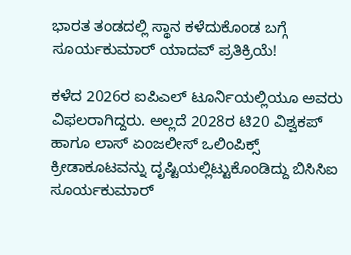ಭಾರತ ತಂಡದಲ್ಲಿ ಸ್ಥಾನ ಕಳೆದುಕೊಂಡ ಬಗ್ಗೆ ಸೂರ್ಯಕುಮಾರ್‌ ಯಾದವ್‌ ಪ್ರತಿಕ್ರಿಯೆ!

ಕಳೆದ 2026ರ ಐಪಿಎಲ್‌ ಟೂರ್ನಿಯಲ್ಲಿಯೂ ಅವರು ವಿಫಲರಾಗಿದ್ದರು. ಅಲ್ಲದೆ 2028ರ ಟಿ20 ವಿಶ್ವಕಪ್‌ ಹಾಗೂ ಲಾಸ್‌ ಏಂಜಲೀಸ್‌ ಒಲಿಂಪಿಕ್ಸ್‌ ಕ್ರೀಡಾಕೂಟವನ್ನು ದೃಷ್ಟಿಯಲ್ಲಿಟ್ಟುಕೊಂಡಿದ್ದು ಬಿಸಿಸಿಐ ಸೂರ್ಯಕುಮಾರ್‌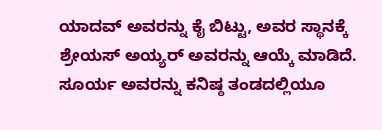ಯಾದವ್‌ ಅವರನ್ನು ಕೈ ಬಿಟ್ಟು, ಅವರ ಸ್ಥಾನಕ್ಕೆ ಶ್ರೇಯಸ್‌ ಅಯ್ಯರ್‌ ಅವರನ್ನು ಆಯ್ಕೆ ಮಾಡಿದೆ. ಸೂರ್ಯ ಅವರನ್ನು ಕನಿಷ್ಠ ತಂಡದಲ್ಲಿಯೂ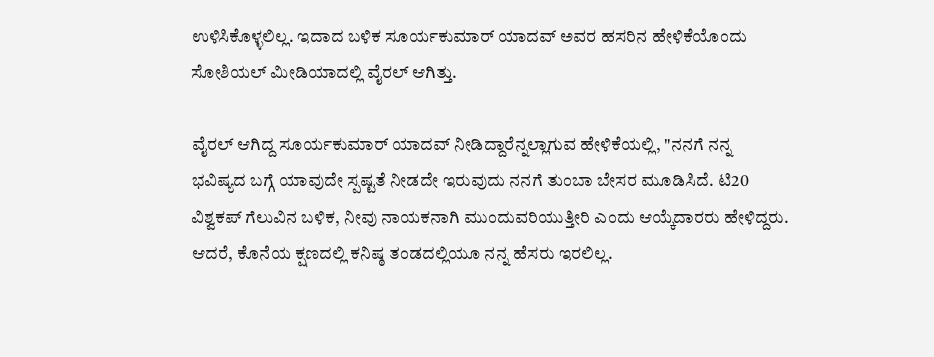ಉಳಿಸಿಕೊಳ್ಳಲಿಲ್ಲ. ಇದಾದ ಬಳಿಕ ಸೂರ್ಯಕುಮಾರ್‌ ಯಾದವ್‌ ಅವರ ಹಸರಿನ ಹೇಳಿಕೆಯೊಂದು ಸೋಶಿಯಲ್‌ ಮೀಡಿಯಾದಲ್ಲಿ ವೈರಲ್‌ ಆಗಿತ್ತು.

ವೈರಲ್‌ ಆಗಿದ್ದ ಸೂರ್ಯಕುಮಾರ್‌ ಯಾದವ್‌ ನೀಡಿದ್ದಾರೆನ್ನಲ್ಲಾಗುವ ಹೇಳಿಕೆಯಲ್ಲಿ, "ನನಗೆ ನನ್ನ ಭವಿಷ್ಯದ ಬಗ್ಗೆ ಯಾವುದೇ ಸ್ಪಷ್ಟತೆ ನೀಡದೇ ಇರುವುದು ನನಗೆ ತುಂಬಾ ಬೇಸರ ಮೂಡಿಸಿದೆ. ಟಿ20 ವಿಶ್ವಕಪ್‌ ಗೆಲುವಿನ ಬಳಿಕ, ನೀವು ನಾಯಕನಾಗಿ ಮುಂದುವರಿಯುತ್ತೀರಿ ಎಂದು ಆಯ್ಕೆದಾರರು ಹೇಳಿದ್ದರು. ಆದರೆ, ಕೊನೆಯ ಕ್ಷಣದಲ್ಲಿ ಕನಿಷ್ಠ ತಂಡದಲ್ಲಿಯೂ ನನ್ನ ಹೆಸರು ಇರಲಿಲ್ಲ.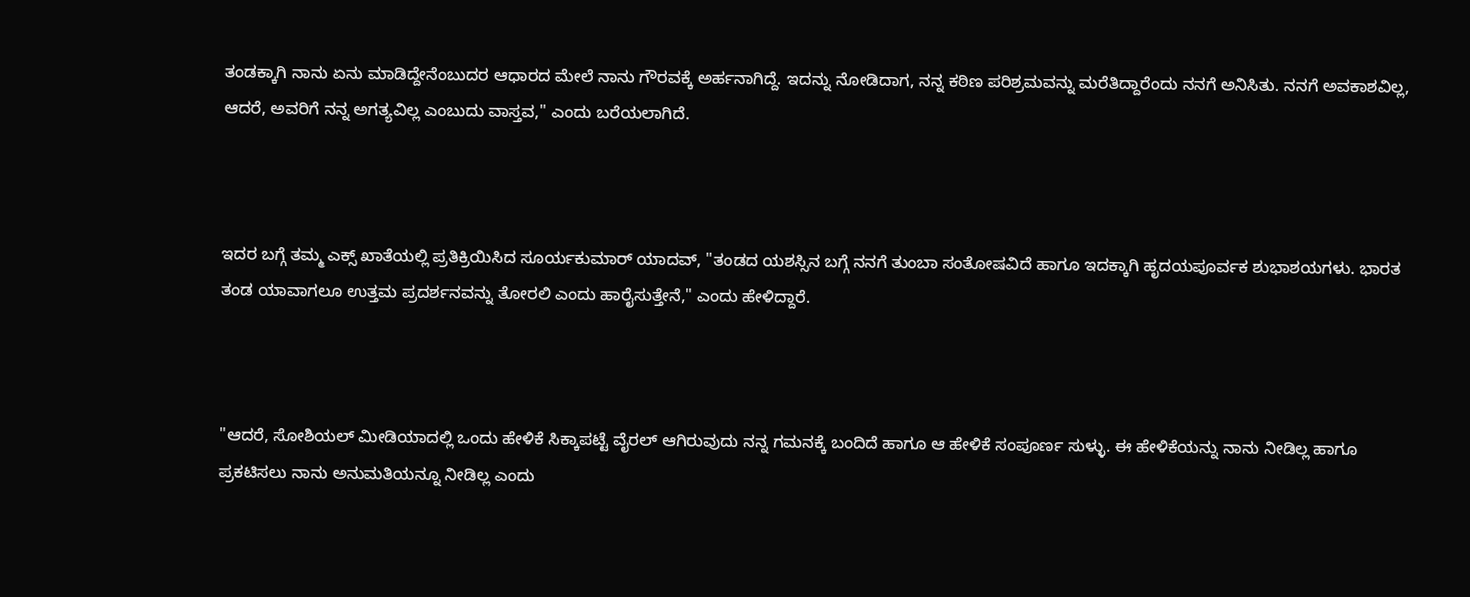ತಂಡಕ್ಕಾಗಿ ನಾನು ಏನು ಮಾಡಿದ್ದೇನೆಂಬುದರ ಆಧಾರದ ಮೇಲೆ ನಾನು ಗೌರವಕ್ಕೆ ಅರ್ಹನಾಗಿದ್ದೆ. ಇದನ್ನು ನೋಡಿದಾಗ, ನನ್ನ ಕಠಿಣ ಪರಿಶ್ರಮವನ್ನು ಮರೆತಿದ್ದಾರೆಂದು ನನಗೆ ಅನಿಸಿತು. ನನಗೆ ಅವಕಾಶವಿಲ್ಲ, ಆದರೆ, ಅವರಿಗೆ ನನ್ನ ಅಗತ್ಯವಿಲ್ಲ ಎಂಬುದು ವಾಸ್ತವ," ಎಂದು ಬರೆಯಲಾಗಿದೆ.



ಇದರ ಬಗ್ಗೆ ತಮ್ಮ ಎಕ್ಸ್‌ ಖಾತೆಯಲ್ಲಿ ಪ್ರತಿಕ್ರಿಯಿಸಿದ ಸೂರ್ಯಕುಮಾರ್‌ ಯಾದವ್‌, "ತಂಡದ ಯಶಸ್ಸಿನ ಬಗ್ಗೆ ನನಗೆ ತುಂಬಾ ಸಂತೋಷವಿದೆ ಹಾಗೂ ಇದಕ್ಕಾಗಿ ಹೃದಯಪೂರ್ವಕ ಶುಭಾಶಯಗಳು. ಭಾರತ ತಂಡ ಯಾವಾಗಲೂ ಉತ್ತಮ ಪ್ರದರ್ಶನವನ್ನು ತೋರಲಿ ಎಂದು ಹಾರೈಸುತ್ತೇನೆ," ಎಂದು ಹೇಳಿದ್ದಾರೆ.



"ಆದರೆ, ಸೋಶಿಯಲ್‌ ಮೀಡಿಯಾದಲ್ಲಿ ಒಂದು ಹೇಳಿಕೆ ಸಿಕ್ಕಾಪಟ್ಟೆ ವೈರಲ್‌ ಆಗಿರುವುದು ನನ್ನ ಗಮನಕ್ಕೆ ಬಂದಿದೆ ಹಾಗೂ ಆ ಹೇಳಿಕೆ ಸಂಪೂರ್ಣ ಸುಳ್ಳು. ಈ ಹೇಳಿಕೆಯನ್ನು ನಾನು ನೀಡಿಲ್ಲ ಹಾಗೂ ಪ್ರಕಟಿಸಲು ನಾನು ಅನುಮತಿಯನ್ನೂ ನೀಡಿಲ್ಲ ಎಂದು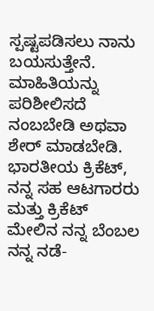ಸ್ಪಷ್ಟಪಡಿಸಲು ನಾನು ಬಯಸುತ್ತೇನೆ. ಮಾಹಿತಿಯನ್ನು ಪರಿಶೀಲಿಸದೆ ನಂಬಬೇಡಿ ಅಥವಾ ಶೇರ್‌ ಮಾಡಬೇಡಿ. ಭಾರತೀಯ ಕ್ರಿಕೆಟ್‌, ನನ್ನ ಸಹ ಆಟಗಾರರು ಮತ್ತು ಕ್ರಿಕೆಟ್‌ ಮೇಲಿನ ನನ್ನ ಬೆಂಬಲ ನನ್ನ ನಡೆ-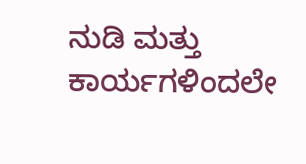ನುಡಿ ಮತ್ತು ಕಾರ್ಯಗಳಿಂದಲೇ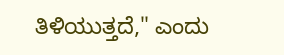ತಿಳಿಯುತ್ತದೆ," ಎಂದು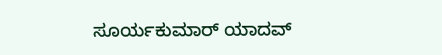ಸೂರ್ಯಕುಮಾರ್‌ ಯಾದವ್‌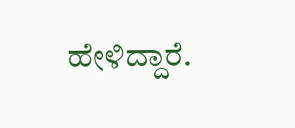ಹೇಳಿದ್ದಾರೆ.